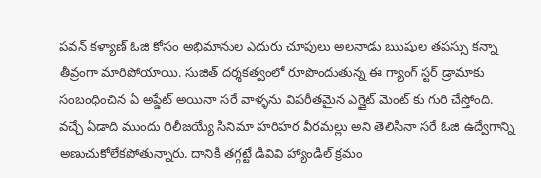పవన్ కళ్యాణ్ ఓజి కోసం అభిమానుల ఎదురు చూపులు అలనాడు ఋషుల తపస్సు కన్నా తీవ్రంగా మారిపోయాయి. సుజిత్ దర్శకత్వంలో రూపొందుతున్న ఈ గ్యాంగ్ స్టర్ డ్రామాకు సంబంధించిన ఏ అప్డేట్ అయినా సరే వాళ్ళను విపరీతమైన ఎగ్జైట్ మెంట్ కు గురి చేస్తోంది. వచ్చే ఏడాది ముందు రిలీజయ్యే సినిమా హరిహర వీరమల్లు అని తెలిసినా సరే ఓజి ఉద్వేగాన్ని అణుచుకోలేకపోతున్నారు. దానికి తగ్గట్టే డివివి హ్యాండిల్ క్రమం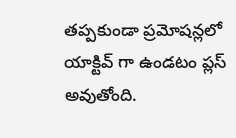తప్పకుండా ప్రమోషన్లలో యాక్టివ్ గా ఉండటం ప్లస్ అవుతోంది.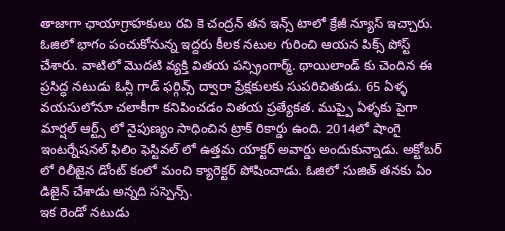తాజాగా ఛాయాగ్రాహకులు రవి కె చంద్రన్ తన ఇన్స్ టాలో క్రేజీ న్యూస్ ఇచ్చారు.
ఓజిలో భాగం పంచుకోనున్న ఇద్దరు కీలక నటుల గురించి ఆయన పిక్స్ పోస్ట్ చేశారు. వాటిలో మొదటి వ్యక్తి వితయ పన్స్రింగార్మ్. థాయిలాండ్ కు చెందిన ఈ ప్రసిద్ధ నటుడు ఓన్లీ గాడ్ ఫర్గివ్స్ ద్వారా ప్రేక్షకులకు సుపరిచితుడు. 65 ఏళ్ళ వయసులోనూ చలాకీగా కనిపించడం వితయ ప్రత్యేకత. ముప్పై ఏళ్ళకు పైగా మార్షల్ ఆర్ట్స్ లో నైపుణ్యం సాధించిన ట్రాక్ రికార్డు ఉంది. 2014లో షాంగై ఇంటర్నేషనల్ ఫిలిం ఫెస్టివల్ లో ఉత్తమ యాక్టర్ అవార్డు అందుకున్నాడు. అక్టోబర్ లో రిలీజైన డోంట్ కంలో మంచి క్యారెక్టర్ పోషించాడు. ఓజిలో సుజిత్ తనకు ఏం డిజైన్ చేశాడు అన్నది సస్పెన్స్.
ఇక రెండో నటుడు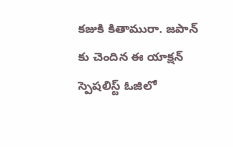కజుకి కితామురా. జపాన్ కు చెందిన ఈ యాక్షన్ స్పెషలిస్ట్ ఓజిలో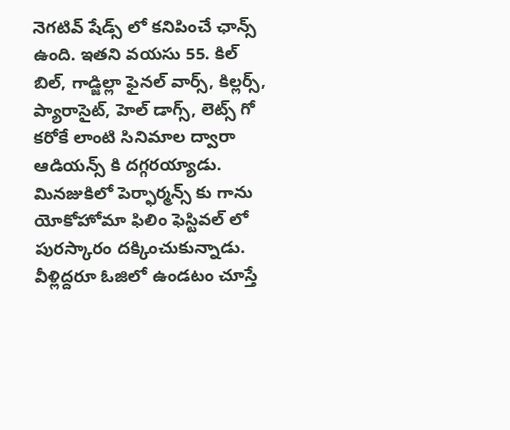నెగటివ్ షేడ్స్ లో కనిపించే ఛాన్స్ ఉంది. ఇతని వయసు 55. కిల్ బిల్, గాడ్జిల్లా ఫైనల్ వార్స్, కిల్లర్స్, ప్యారాసైట్, హెల్ డాగ్స్, లెట్స్ గో కరోకే లాంటి సినిమాల ద్వారా ఆడియన్స్ కి దగ్గరయ్యాడు. మినజుకిలో పెర్ఫార్మన్స్ కు గాను యోకోహోమా ఫిలిం ఫెస్టివల్ లో పురస్కారం దక్కించుకున్నాడు. వీళ్లిద్దరూ ఓజిలో ఉండటం చూస్తే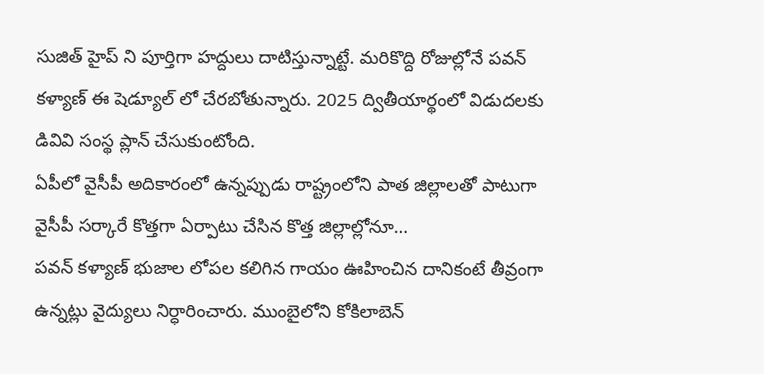సుజిత్ హైప్ ని పూర్తిగా హద్దులు దాటిస్తున్నాట్టే. మరికొద్ది రోజుల్లోనే పవన్ కళ్యాణ్ ఈ షెడ్యూల్ లో చేరబోతున్నారు. 2025 ద్వితీయార్థంలో విడుదలకు డివివి సంస్థ ప్లాన్ చేసుకుంటోంది.
ఏపీలో వైసీపీ అదికారంలో ఉన్నప్పుడు రాష్ట్రంలోని పాత జిల్లాలతో పాటుగా వైసీపీ సర్కారే కొత్తగా ఏర్పాటు చేసిన కొత్త జిల్లాల్లోనూ…
పవన్ కళ్యాణ్ భుజాల లోపల కలిగిన గాయం ఊహించిన దానికంటే తీవ్రంగా ఉన్నట్లు వైద్యులు నిర్ధారించారు. ముంబైలోని కోకిలాబెన్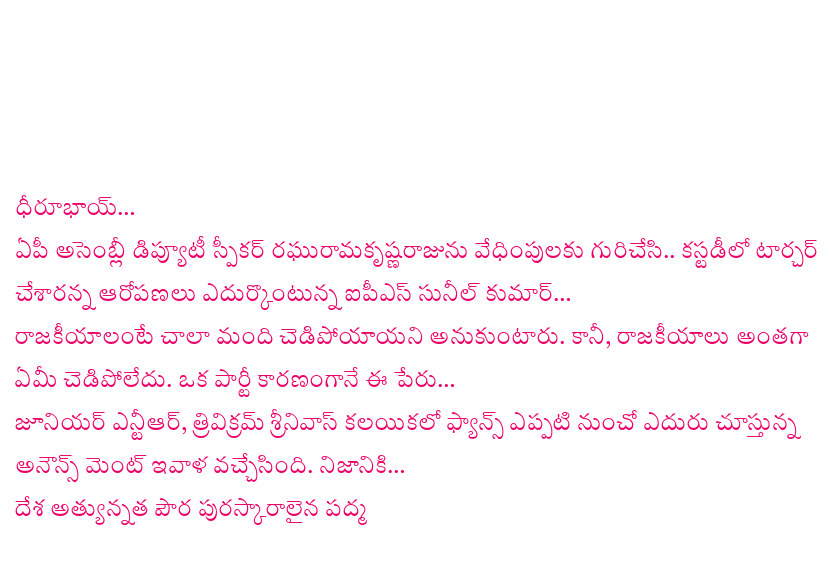ధీరూభాయ్…
ఏపీ అసెంబ్లీ డిప్యూటీ స్పీకర్ రఘురామకృష్ణరాజును వేధింపులకు గురిచేసి.. కస్టడీలో టార్చర్ చేశారన్న ఆరోపణలు ఎదుర్కొంటున్న ఐపీఎస్ సునీల్ కుమార్…
రాజకీయాలంటే చాలా మంది చెడిపోయాయని అనుకుంటారు. కానీ, రాజకీయాలు అంతగా ఏమీ చెడిపోలేదు. ఒక పార్టీ కారణంగానే ఈ పేరు…
జూనియర్ ఎన్టీఆర్, త్రివిక్రమ్ శ్రీనివాస్ కలయికలో ఫ్యాన్స్ ఎప్పటి నుంచో ఎదురు చూస్తున్న అనౌన్స్ మెంట్ ఇవాళ వచ్చేసింది. నిజానికి…
దేశ అత్యున్నత పౌర పురస్కారాలైన పద్మ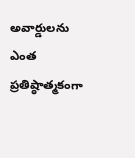అవార్డులను ఎంత ప్రతిష్ఠాత్మకంగా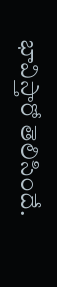భావిస్తారో తెలిసిందే.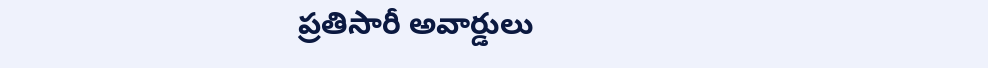ప్రతిసారీ అవార్డులు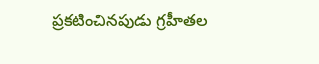ప్రకటించినపుడు గ్రహీతల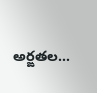అర్ఙతల…